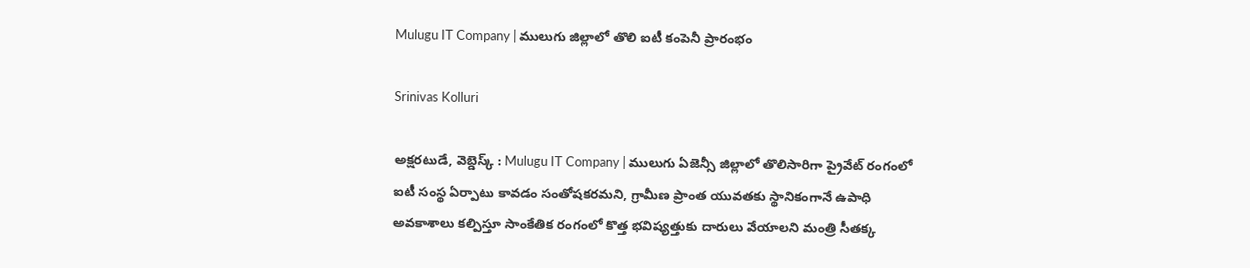Mulugu IT Company | ములుగు జిల్లాలో తొలి ఐటీ కంపెనీ ప్రారంభం

Srinivas Kolluri

అక్షరటుడే, వెబ్డెస్క్ : Mulugu IT Company | ములుగు ఏజెన్సీ జిల్లాలో తొలిసారిగా ప్రైవేట్ రంగంలో ఐటీ సంస్థ ఏర్పాటు కావడం సంతోషకరమని, గ్రామీణ ప్రాంత యువతకు స్థానికంగానే ఉపాధి అవకాశాలు కల్పిస్తూ సాంకేతిక రంగంలో కొత్త భవిష్యత్తుకు దారులు వేయాలని మంత్రి సీతక్క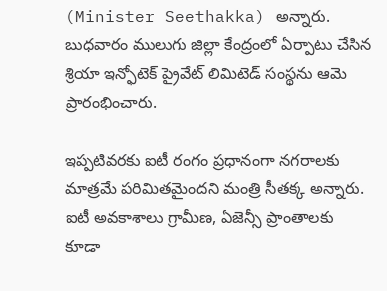(Minister Seethakka) అన్నారు. బుధవారం ములుగు జిల్లా కేంద్రంలో ఏర్పాటు చేసిన శ్రియా ఇన్ఫోటెక్ ప్రైవేట్ లిమిటెడ్ సంస్థను ఆమె ప్రారంభించారు.

ఇప్పటివరకు ఐటీ రంగం ప్రధానంగా నగరాలకు మాత్రమే పరిమితమైందని మంత్రి సీతక్క అన్నారు. ఐటీ అవకాశాలు గ్రామీణ, ఏజెన్సీ ప్రాంతాలకు కూడా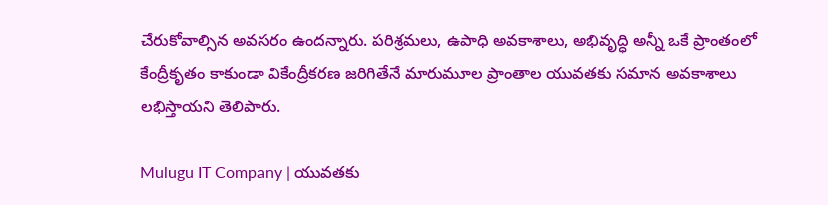చేరుకోవాల్సిన అవసరం ఉందన్నారు. పరిశ్రమలు, ఉపాధి అవకాశాలు, అభివృద్ధి అన్నీ ఒకే ప్రాంతంలో కేంద్రీకృతం కాకుండా వికేంద్రీకరణ జరిగితేనే మారుమూల ప్రాంతాల యువతకు సమాన అవకాశాలు లభిస్తాయని తెలిపారు.

Mulugu IT Company | యువతకు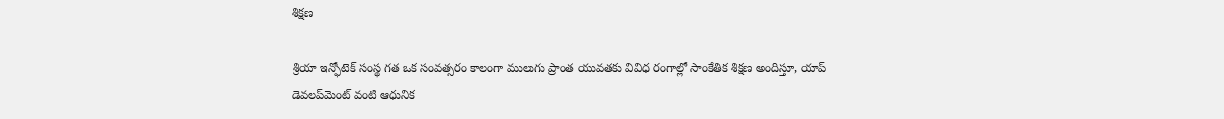శిక్షణ

శ్రియా ఇన్ఫోటెక్ సంస్థ గత ఒక సంవత్సరం కాలంగా ములుగు ప్రాంత యువతకు వివిధ రంగాల్లో సాంకేతిక శిక్షణ అందిస్తూ, యాప్ డెవలప్‌మెంట్ వంటి ఆధునిక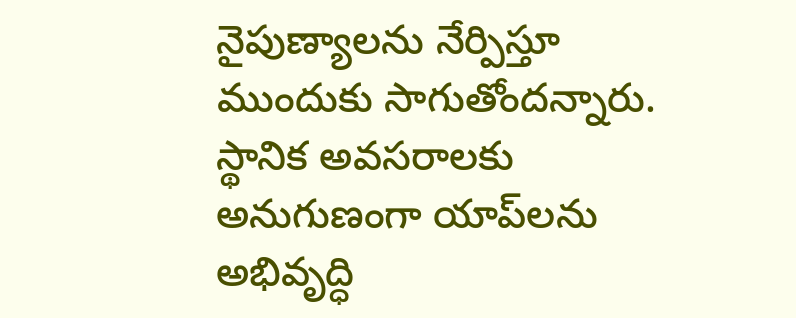నైపుణ్యాలను నేర్పిస్తూ ముందుకు సాగుతోందన్నారు. స్థానిక అవసరాలకు అనుగుణంగా యాప్‌లను అభివృద్ధి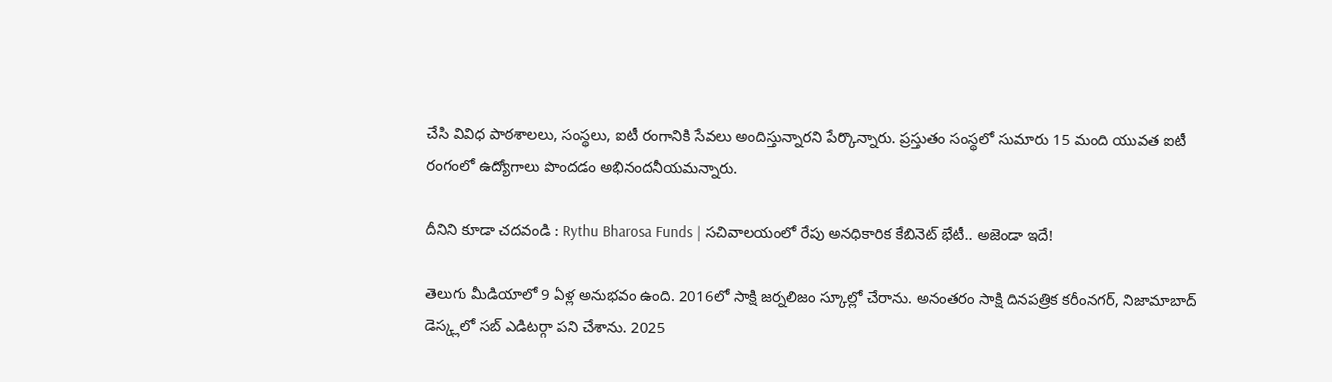చేసి వివిధ పాఠశాలలు, సంస్థలు, ఐటీ రంగానికి సేవలు అందిస్తున్నారని పేర్కొన్నారు. ప్రస్తుతం సంస్థలో సుమారు 15 మంది యువత ఐటీ రంగంలో ఉద్యోగాలు పొందడం అభినందనీయమన్నారు.

దీనిని కూడా చదవండి : Rythu Bharosa Funds | సచివాలయంలో రేపు అనధికారిక కేబినెట్ భేటీ.. అజెండా ఇదే!

తెలుగు మీడియాలో 9 ఏళ్ల అనుభవం ఉంది. 2016లో సాక్షి జర్నలిజం స్కూల్లో చేరాను. అనంతరం సాక్షి దినపత్రిక కరీంనగర్, నిజామాబాద్ డెస్క్లలో సబ్ ఎడిటర్గా పని చేశాను. 2025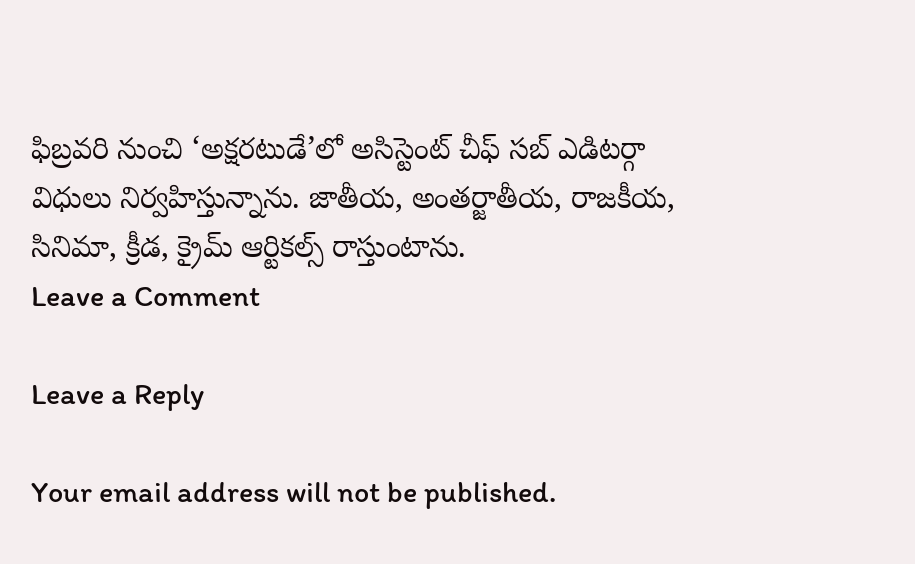ఫిబ్రవరి నుంచి ‘అక్షరటుడే’లో అసిస్టెంట్ చీఫ్ సబ్ ఎడిటర్గా విధులు నిర్వహిస్తున్నాను. జాతీయ, అంతర్జాతీయ, రాజకీయ, సినిమా, క్రీడ, క్రైమ్ ఆర్టికల్స్ రాస్తుంటాను.
Leave a Comment

Leave a Reply

Your email address will not be published.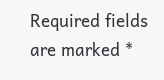Required fields are marked *